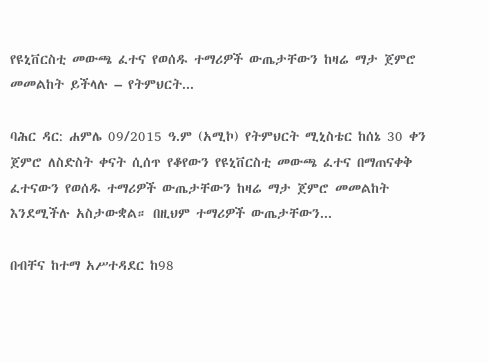የዩኒቨርስቲ መውጫ ፈተና የወሰዱ ተማሪዎች ውጤታቸውን ከዛሬ ማታ ጀምሮ መመልከት ይችላሉ – የትምህርት...

ባሕር ዳር: ሐምሌ 09/2015 ዓ.ም (አሚኮ) የትምህርት ሚኒስቴር ከሰኔ 30 ቀን ጀምሮ ለስድስት ቀናት ሲሰጥ የቆየውን የዩኒቨርስቲ መውጫ ፈተና በማጠናቀቅ ፈተናውን የወሰዱ ተማሪዎች ውጤታቸውን ከዛሬ ማታ ጀምሮ መመልከት እንደሚችሉ አስታውቋል። በዚህም ተማሪዎች ውጤታቸውን...

በብቸና ከተማ አሥተዳደር ከ98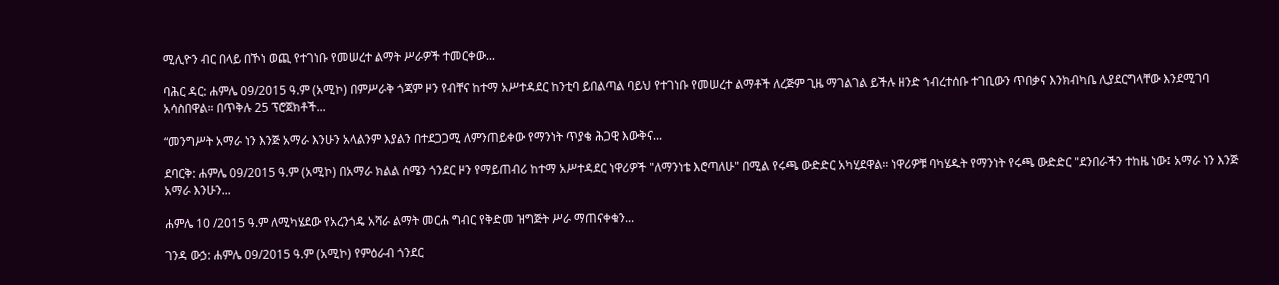ሚሊዮን ብር በላይ በኾነ ወጪ የተገነቡ የመሠረተ ልማት ሥራዎች ተመርቀው...

ባሕር ዳር: ሐምሌ 09/2015 ዓ.ም (አሚኮ) በምሥራቅ ጎጃም ዞን የብቸና ከተማ አሥተዳደር ከንቲባ ይበልጣል ባይህ የተገነቡ የመሠረተ ልማቶች ለረጅም ጊዜ ማገልገል ይችሉ ዘንድ ኀብረተሰቡ ተገቢውን ጥበቃና እንክብካቤ ሊያደርግላቸው እንደሚገባ አሳስበዋል። በጥቅሉ 25 ፕሮጀክቶች...

“መንግሥት አማራ ነን እንጅ አማራ እንሁን አላልንም እያልን በተደጋጋሚ ለምንጠይቀው የማንነት ጥያቄ ሕጋዊ እውቅና...

ደባርቅ: ሐምሌ 09/2015 ዓ.ም (አሚኮ) በአማራ ክልል ሰሜን ጎንደር ዞን የማይጠብሪ ከተማ አሥተዳደር ነዋሪዎች "ለማንነቴ እሮጣለሁ" በሚል የሩጫ ውድድር አካሂደዋል። ነዋሪዎቹ ባካሄዱት የማንነት የሩጫ ውድድር "ደንበራችን ተከዜ ነው፤ አማራ ነን እንጅ አማራ እንሁን...

ሐምሌ 10 /2015 ዓ.ም ለሚካሄደው የአረንጎዴ አሻራ ልማት መርሐ ግብር የቅድመ ዝግጅት ሥራ ማጠናቀቁን...

ገንዳ ውኃ: ሐምሌ 09/2015 ዓ.ም (አሚኮ) የምዕራብ ጎንደር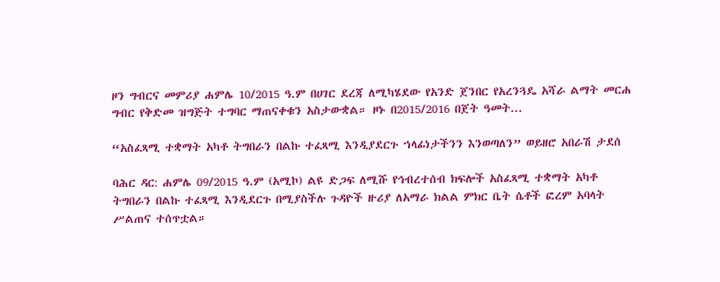ዞን ግብርና መምሪያ ሐምሌ 10/2015 ዓ.ም በሀገር ደረጃ ለሚካሄደው የአንድ ጀንበር የአረንጓዴ አሻራ ልማት መርሐ ግብር የቅድመ ዝግጅት ተግባር ማጠናቀቁን አስታውቋል። ዞኑ በ2015/2016 በጀት ዓመት...

“አስፈጻሚ ተቋማት አካቶ ትግበራን በልኩ ተፈጻሚ እንዲያደርጉ ኀላፊነታችንን እንወጣለን” ወይዘሮ አበራሽ ታደሰ

ባሕር ዳር: ሐምሌ 09/2015 ዓ.ም (አሚኮ) ልዩ ድጋፍ ለሚሹ የኅብረተሰብ ክፍሎች አስፈጻሚ ተቋማት አካቶ ትግበራን በልኩ ተፈጻሚ እንዲደርጉ በሚያስችሉ ጉዳዮች ዙሪያ ለአማራ ክልል ምክር ቤት ሴቶች ፎረም አባላት ሥልጠና ተሰጥቷል።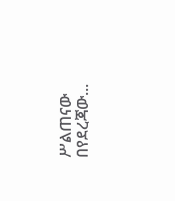ሥልጠናው በየደረጃው...